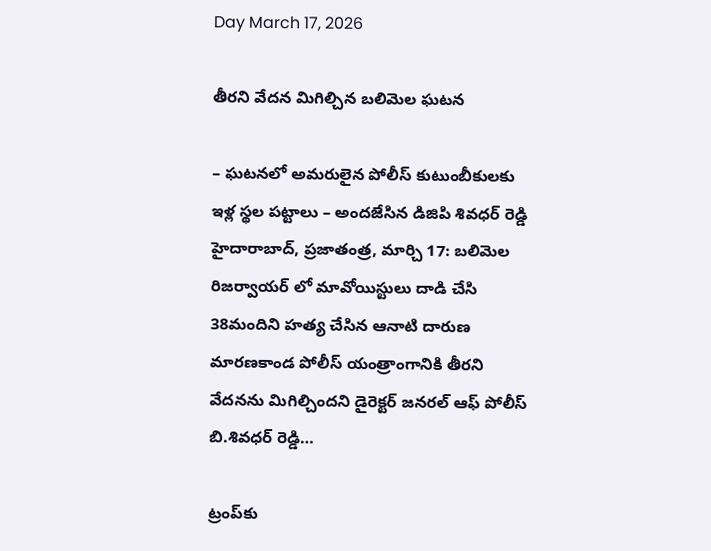Day March 17, 2026

తీరని వేదన మిగిల్చిన బలిమెల ఘటన

– ఘటనలో అమరులైన పోలీస్ కుటుంబీకులకు ఇళ్ల స్థల పట్టాలు – అందజేసిన డిజిపి శివధర్ రెడ్డి హైదారాబాద్, ప్ర‌జాతంత్ర‌, మార్చి 17: బలిమెల రిజర్వాయర్ లో మావోయిస్టులు దాడి చేసి 38మందిని హత్య చేసిన ఆనాటి దారుణ మారణకాండ పోలీస్ యంత్రాంగానికి తీరని వేదనను మిగిల్చిందని డైరెక్టర్ జనరల్ ఆఫ్ పోలీస్ బి.శివధర్ రెడ్డి…

ట్రంప్‌కు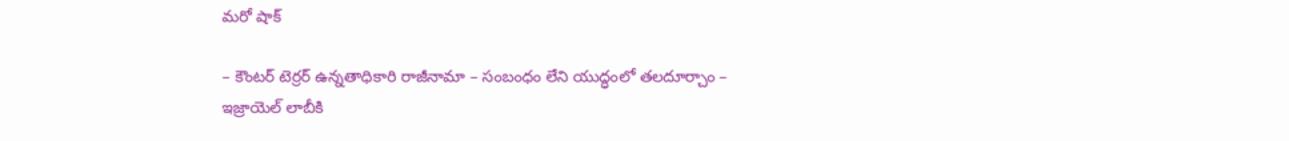మ‌రో షాక్‌

– కౌంట‌ర్ టెర్ర‌ర్ ఉన్న‌తాధికారి రాజీనామా – సంబంధం లేని యుద్ధంలో త‌ల‌దూర్చాం – ఇజ్రాయెల్ లాబీకి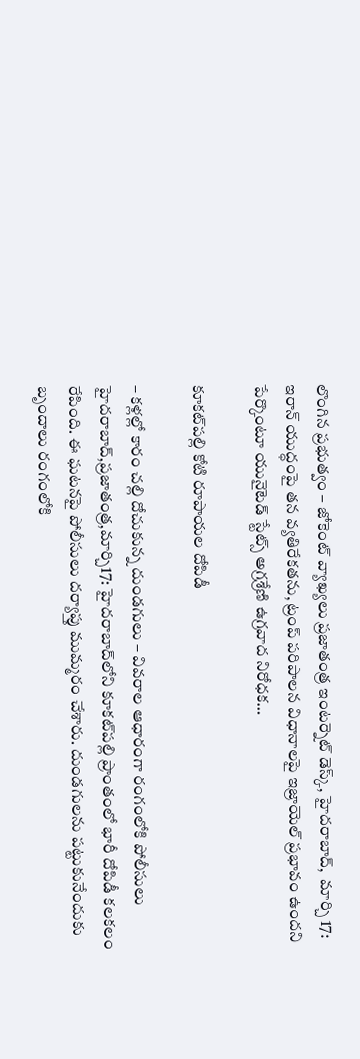లొంగిన ప్ర‌భుత్వం – జోకెంట్ వ్యాఖ్య‌లు ప్రజాతంత్ర ఇంటర్నెట్ డెస్క్, హైదరాబాద్,  మార్చి 17: ఇరాన్ యుద్ధంపై తన వ్యతిరేకతను, ట్రంప్ పరిపాలన విధానాలపై ఇజ్రాయెల్ ప్రభావం ఉందని పేర్కొంటూ యునైటెడ్ స్టేట్స్ అగ్రశ్రేణి ఉగ్రవాద నిరోధక…

కూకట్‌పల్లి కోటి రూపాయల దోపిడీ

– కళ్లల్లో కారం చల్లి దోచుకున్న దుండగులు – వివరాల ఆధారంగా రంగంలోకి పోలీసులు హైదరాబాద్‌,ప్రజాతంత్ర,మార్చి17: హైదరాబాద్‌లోని కూకట్‌పల్లి ప్రాంతంలో భారీ దోపిడీ కలకలం రేపింది. ఈ ఘటనపై పోలీసులు దర్యాప్తు ముమ్మరం చేశారు. దుండగులను పట్టుకునేందుకు బృందాలు రంగంలోకి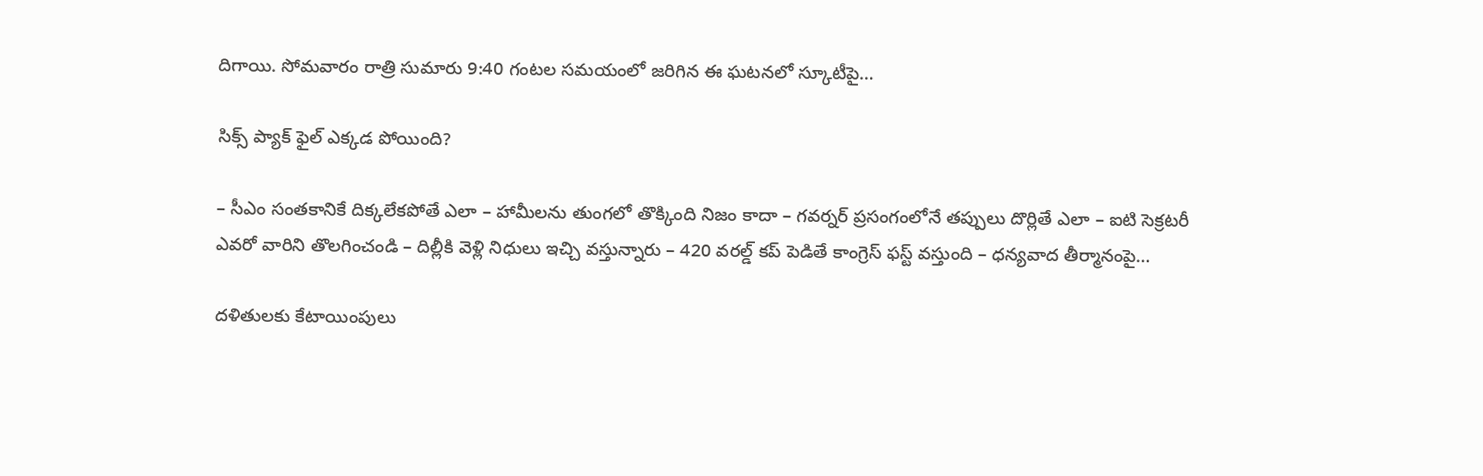దిగాయి. సోమవారం రాత్రి సుమారు 9:40 గంటల సమయంలో జరిగిన ఈ ఘటనలో స్కూటీపై…

సిక్స్ ‌ప్యాక్‌ ‌ఫైల్‌ ఎక్కడ పోయింది?

– సీఎం సంతకానికే దిక్కలేకపోతే ఎలా – హామీలను తుంగలో తొక్కింది నిజం కాదా – గవర్నర్‌ ‌ప్రసంగంలోనే తప్పులు దొర్లితే ఎలా – ఐటి సెక్రటరీ ఎవరో వారిని తొలగించండి – దిల్లీకి వెళ్లి నిధులు ఇచ్చి వస్తున్నారు – 420 వరల్డ్ ‌కప్‌ ‌పెడితే కాంగ్రెస్‌ ‌ఫస్ట్ ‌వస్తుంది – ధన్యవాద తీర్మానంపై…

ద‌ళితుల‌కు కేటాయింపులు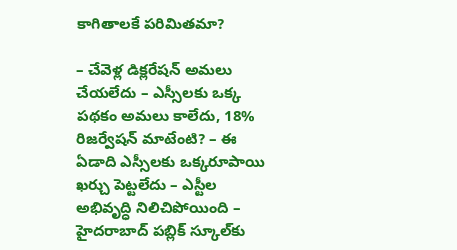కాగితాలకే పరిమితమా?

– చేవెళ్ల డిక్ల‌రేష‌న్ అమ‌లు చేయ‌లేదు – ఎస్సీల‌కు ఒక్క ప‌థ‌కం అమ‌లు కాలేదు, 18% రిజ‌ర్వేష‌న్ మాటేంటి? – ఈ ఏడాది ఎస్సీల‌కు ఒక్క‌రూపాయి ఖ‌ర్చు పెట్ట‌లేదు – ఎస్టీల అభివృద్ధి నిలిచిపోయింది – హైద‌రాబాద్ ప‌బ్లిక్ స్కూల్‌కు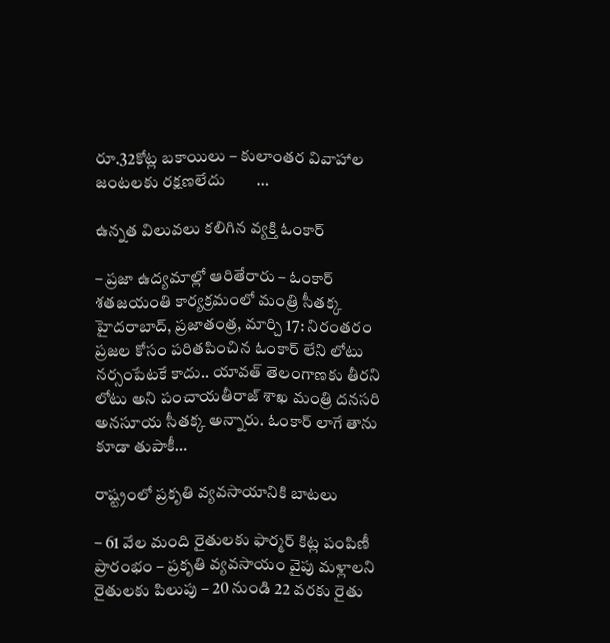రూ.32కోట్ల బ‌కాయిలు – కులాంత‌ర వివాహాల జంట‌ల‌కు ర‌క్ష‌ణ‌లేదు        …

ఉన్నత విలువలు కలిగిన వ్యక్తి ఓంకార్

– ప్రజా ఉద్యమాల్లో ఆరితేరారు – ఓంకార్ శతజయంతి కార్యక్రమంలో మంత్రి సీతక్క హైదరాబాద్, ప్రజాతంత్ర, మార్చి 17: నిరంతరం ప్రజల కోసం పరితపించిన ఓంకార్ లేని లోటు నర్సంపేటకే కాదు.. యావత్ తెలంగాణకు తీరని లోటు అని పంచాయతీరాజ్ శాఖ మంత్రి దనసరి అనసూయ సీతక్క అన్నారు. ఓంకార్ లాగే తాను కూడా తుపాకీ…

రాష్ట్రంలో ప్రకృతి వ్యవసాయానికి బాటలు

– 61 వేల మంది రైతులకు ఫార్మర్ కిట్ల పంపిణీ ప్రారంభం – ప్రకృతి వ్యవసాయం వైపు మళ్లాలని రైతులకు పిలుపు – 20 నుండి 22 వరకు రైతు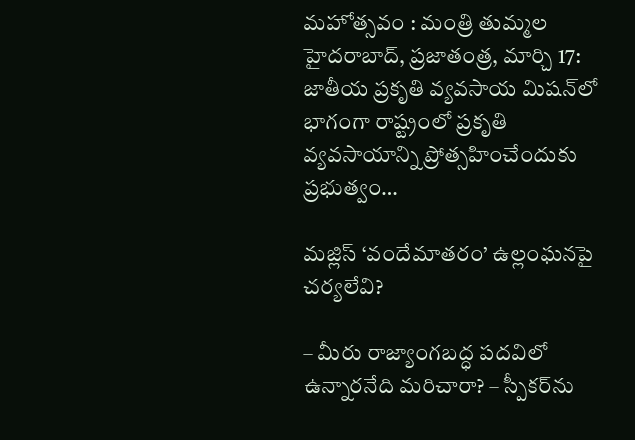మహోత్సవం : మంత్రి తుమ్మల హైదరాబాద్, ప్రజాతంత్ర, మార్చి 17: జాతీయ ప్రకృతి వ్యవసాయ మిషన్‌లో భాగంగా రాష్ట్రంలో ప్రకృతి వ్యవసాయాన్ని ప్రోత్సహించేందుకు ప్రభుత్వం…

మజ్లిస్ ‘వందేమాతరం’ ఉల్లంఘనపై చర్యలేవి?

– మీరు రాజ్యాంగబద్ధ పదవిలో ఉన్నారనేది మ‌రిచారా? – స్పీకర్‌ను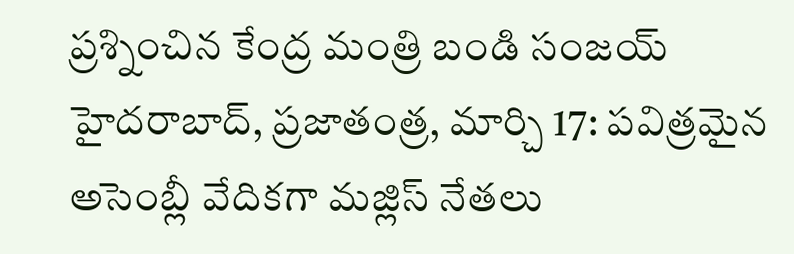ప్రశ్నించిన కేంద్ర మంత్రి బండి సంజయ్ హైదరాబాద్, ప్రజాతంత్ర, మార్చి 17: పవిత్రమైన అసెంబ్లీ వేదికగా మజ్లిస్ నేతలు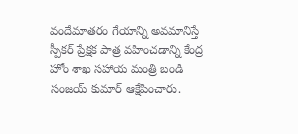వందేమాతరం గేయాన్ని అవమానిస్తే స్పీకర్ ప్రేక్షక పాత్ర వహించడాన్ని కేంద్ర హోం శాఖ‌ సహాయ మంత్రి బండి సంజయ్ కుమార్ ఆక్షేపించారు.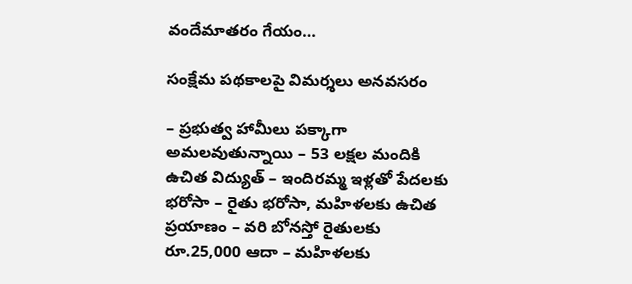వందేమాతరం గేయం…

సంక్షేమ పథకాలపై విమర్శలు అనవసరం

– ప్రభుత్వ హామీలు పక్కాగా అమలవుతున్నాయి – 53 లక్షల మందికి ఉచిత విద్యుత్ – ఇందిరమ్మ ఇళ్లతో పేదలకు భరోసా – రైతు భరోసా, మహిళలకు ఉచిత ప్రయాణం – వరి బోనస్తో రైతులకు రూ.25,000 ఆదా – మహిళలకు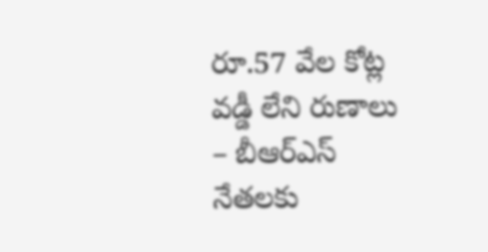రూ.57 వేల కోట్ల వడ్డీ లేని రుణాలు – బీఆర్ఎస్ నేతలకు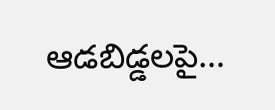ఆడబిడ్డలపై…